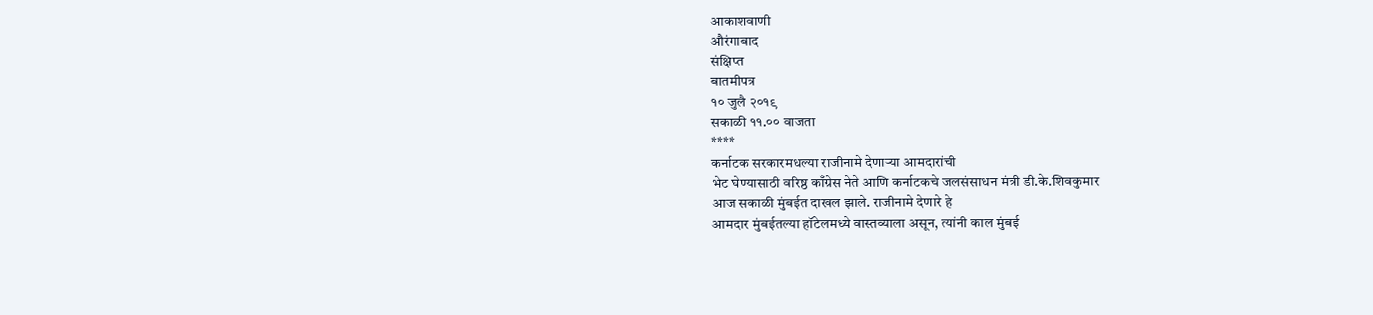आकाशवाणी
औरंगाबाद
संक्षिप्त
बातमीपत्र
१० जुलै २०१९
सकाळी ११.०० वाजता
****
कर्नाटक सरकारमधल्या राजीनामे देणाऱ्या आमदारांची
भेट घेण्यासाठी वरिष्ठ काँग्रेस नेते आणि कर्नाटकचे जलसंसाधन मंत्री डी.के.शिवकुमार
आज सकाळी मुंबईत दाखल झाले. राजीनामे देणारे हे
आमदार मुंबईतल्या हॉटेलमध्ये वास्तव्याला असून, त्यांनी काल मुंबई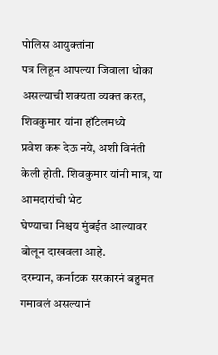पोलिस आयुक्तांना
पत्र लिहून आपल्या जिवाला धोका असल्याची शक्यता व्यक्त करत, शिवकुमार यांना हॉटेलमध्ये
प्रवेश करू देऊ नये, अशी विनंती केली होती. शिवकुमार यांनी मात्र, या आमदारांची भेट
घेण्याचा निश्चय मुंबईत आल्यावर बोलून दाखवला आहे.
दरम्यान, कर्नाटक सरकारनं बहुमत गमावलं असल्यानं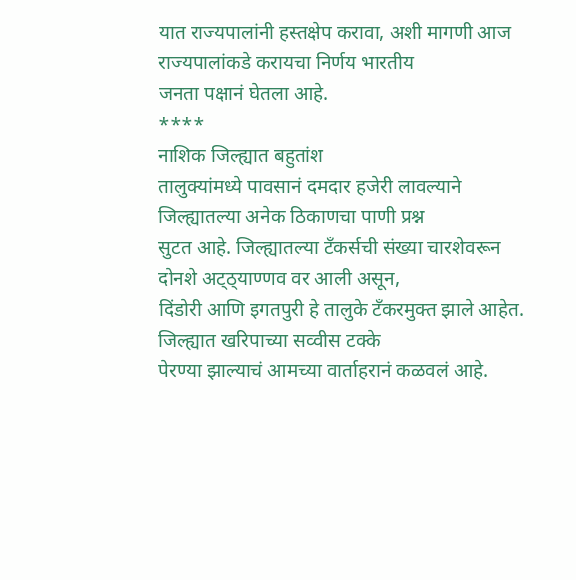यात राज्यपालांनी हस्तक्षेप करावा, अशी मागणी आज राज्यपालांकडे करायचा निर्णय भारतीय
जनता पक्षानं घेतला आहे.
****
नाशिक जिल्ह्यात बहुतांश
तालुक्यांमध्ये पावसानं दमदार हजेरी लावल्याने जिल्ह्यातल्या अनेक ठिकाणचा पाणी प्रश्न
सुटत आहे. जिल्ह्यातल्या टँकर्सची संख्या चारशेवरून दोनशे अट्ठ्याण्णव वर आली असून,
दिंडोरी आणि इगतपुरी हे तालुके टँकरमुक्त झाले आहेत. जिल्ह्यात खरिपाच्या सव्वीस टक्के
पेरण्या झाल्याचं आमच्या वार्ताहरानं कळवलं आहे.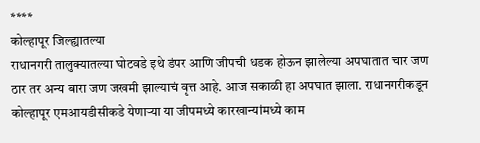****
कोल्हापूर जिल्ह्यातल्या
राधानगरी तालुक्यातल्या घोटवडे इथे डंपर आणि जीपची धडक होऊन झालेल्या अपघातात चार जण
ठार तर अन्य बारा जण जखमी झाल्याचं वृत्त आहे. आज सकाळी हा अपघात झाला. राधानगरीकडून
कोल्हापूर एमआयडीसीकडे येणाऱ्या या जीपमध्ये कारखान्यांमध्ये काम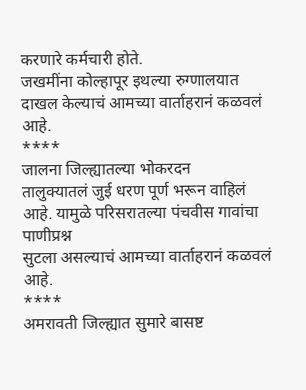करणारे कर्मचारी होते.
जखमींना कोल्हापूर इथल्या रुग्णालयात दाखल केल्याचं आमच्या वार्ताहरानं कळवलं आहे.
****
जालना जिल्ह्यातल्या भोकरदन
तालुक्यातलं जुई धरण पूर्ण भरून वाहिलं आहे. यामुळे परिसरातल्या पंचवीस गावांचा पाणीप्रश्न
सुटला असल्याचं आमच्या वार्ताहरानं कळवलं आहे.
****
अमरावती जिल्ह्यात सुमारे बासष्ट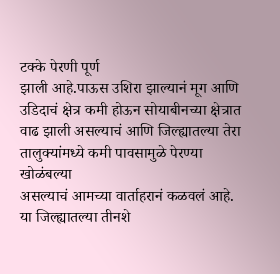टक्के पेरणी पूर्ण
झाली आहे.पाऊस उशिरा झाल्यानं मूग आणि उडिदाचं क्षेत्र कमी होऊन सोयाबीनच्या क्षेत्रात
वाढ झाली असल्याचं आणि जिल्ह्यातल्या तेरा तालुक्यांमध्ये कमी पावसामुळे पेरण्या खोळंबल्या
असल्याचं आमच्या वार्ताहरानं कळवलं आहे. या जिल्ह्यातल्या तीनशे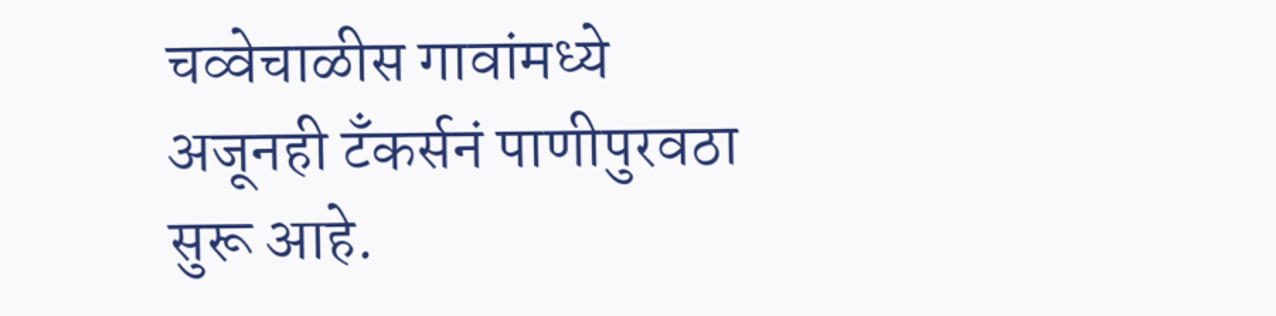चव्वेचाळीस गावांमध्ये
अजूनही टँकर्सनं पाणीपुरवठा सुरू आहे.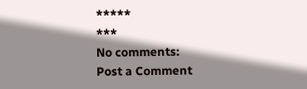*****
***
No comments:
Post a Comment